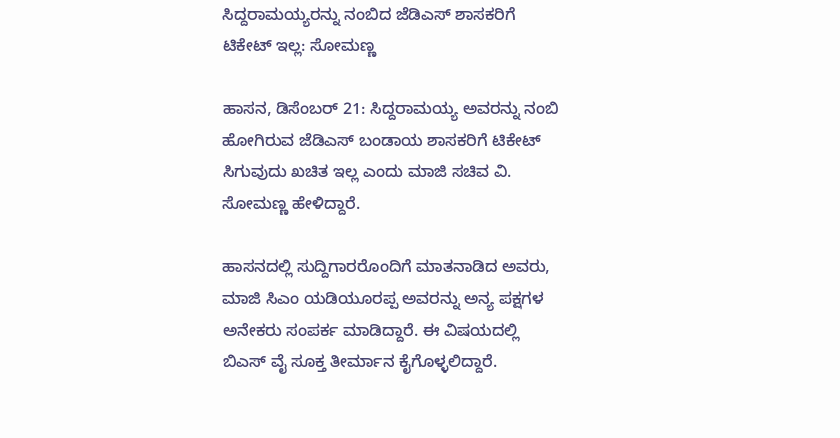ಸಿದ್ದರಾಮಯ್ಯರನ್ನು ನಂಬಿದ ಜೆಡಿಎಸ್ ಶಾಸಕರಿಗೆ ಟಿಕೇಟ್ ಇಲ್ಲ: ಸೋಮಣ್ಣ

ಹಾಸನ, ಡಿಸೆಂಬರ್ 21: ಸಿದ್ದರಾಮಯ್ಯ ಅವರನ್ನು ನಂಬಿ ಹೋಗಿರುವ ಜೆಡಿಎಸ್ ಬಂಡಾಯ ಶಾಸಕರಿಗೆ ಟಿಕೇಟ್ ಸಿಗುವುದು ಖಚಿತ ಇಲ್ಲ ಎಂದು ಮಾಜಿ ಸಚಿವ ವಿ. ಸೋಮಣ್ಣ ಹೇಳಿದ್ದಾರೆ.

ಹಾಸನದಲ್ಲಿ ಸುದ್ದಿಗಾರರೊಂದಿಗೆ ಮಾತನಾಡಿದ ಅವರು, ಮಾಜಿ ಸಿಎಂ ಯಡಿಯೂರಪ್ಪ ಅವರನ್ನು ಅನ್ಯ ಪಕ್ಷಗಳ ಅನೇಕರು ಸಂಪರ್ಕ ಮಾಡಿದ್ದಾರೆ. ಈ ವಿಷಯದಲ್ಲಿ ಬಿಎಸ್ ವೈ ಸೂಕ್ತ ತೀರ್ಮಾನ ಕೈಗೊಳ್ಳಲಿದ್ದಾರೆ.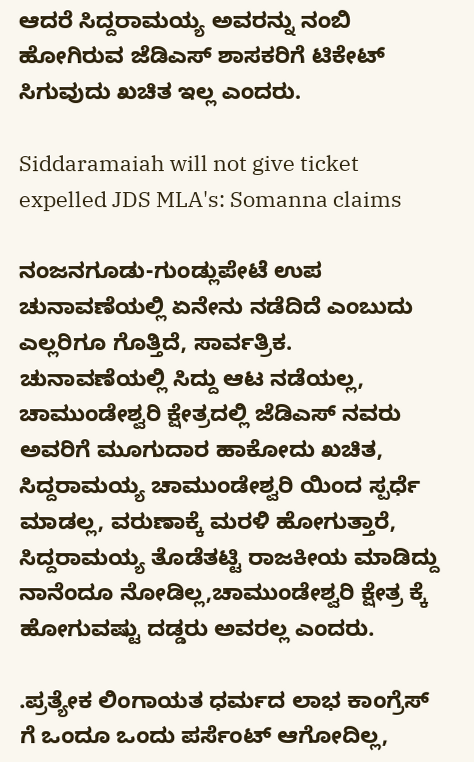ಆದರೆ ಸಿದ್ದರಾಮಯ್ಯ ಅವರನ್ನು ನಂಬಿ ಹೋಗಿರುವ ಜೆಡಿಎಸ್ ಶಾಸಕರಿಗೆ ಟಿಕೇಟ್ ಸಿಗುವುದು ಖಚಿತ ಇಲ್ಲ ಎಂದರು.

Siddaramaiah will not give ticket expelled JDS MLA's: Somanna claims

ನಂಜನಗೂಡು-ಗುಂಡ್ಲುಪೇಟೆ ಉಪ ಚುನಾವಣೆಯಲ್ಲಿ ಏನೇನು ನಡೆದಿದೆ ಎಂಬುದು ಎಲ್ಲರಿಗೂ ಗೊತ್ತಿದೆ, ಸಾರ್ವತ್ರಿಕ. ಚುನಾವಣೆಯಲ್ಲಿ ಸಿದ್ದು ಆಟ ನಡೆಯಲ್ಲ, ಚಾಮುಂಡೇಶ್ವರಿ ಕ್ಷೇತ್ರದಲ್ಲಿ ಜೆಡಿಎಸ್ ನವರು ಅವರಿಗೆ ಮೂಗುದಾರ ಹಾಕೋದು ಖಚಿತ, ಸಿದ್ದರಾಮಯ್ಯ ಚಾಮುಂಡೇಶ್ವರಿ ಯಿಂದ ಸ್ಪರ್ಧೆ ಮಾಡಲ್ಲ, ವರುಣಾಕ್ಕೆ ಮರಳಿ ಹೋಗುತ್ತಾರೆ, ಸಿದ್ದರಾಮಯ್ಯ ತೊಡೆತಟ್ಟಿ ರಾಜಕೀಯ ಮಾಡಿದ್ದು ನಾನೆಂದೂ ನೋಡಿಲ್ಲ,ಚಾಮುಂಡೇಶ್ವರಿ ಕ್ಷೇತ್ರ ಕ್ಕೆ ಹೋಗುವಷ್ಟು ದಡ್ಡರು‌ ಅವರಲ್ಲ ಎಂದರು.

.ಪ್ರತ್ಯೇಕ ಲಿಂಗಾಯತ ಧರ್ಮದ ಲಾಭ ಕಾಂಗ್ರೆಸ್ ಗೆ ಒಂದೂ ಒಂದು ಪರ್ಸೆಂಟ್ ಆಗೋದಿಲ್ಲ,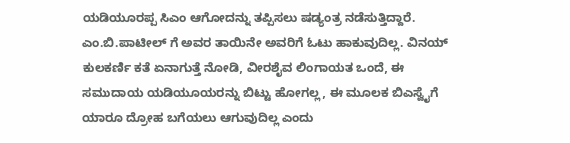ಯಡಿಯೂರಪ್ಪ ಸಿಎಂ ಆಗೋದನ್ನು ತಪ್ಪಿಸಲು ಷಡ್ಯಂತ್ರ ನಡೆಸುತ್ತಿದ್ದಾರೆ. ಎಂ.ಬಿ.ಪಾಟೀಲ್ ಗೆ ಅವರ ತಾಯಿನೇ ಅವರಿಗೆ ಓಟು ಹಾಕುವುದಿಲ್ಲ. ವಿನಯ್ ಕುಲಕರ್ಣಿ ಕತೆ ಏನಾಗುತ್ತೆ ನೋಡಿ, ವೀರಶೈವ ಲಿಂಗಾಯತ ಒಂದೆ, ಈ ಸಮುದಾಯ ಯಡಿಯೂಯರನ್ನು ಬಿಟ್ಟು ಹೋಗಲ್ಲ, ಈ ಮೂಲಕ ಬಿಎಸ್ವೈಗೆ ಯಾರೂ ದ್ರೋಹ ಬಗೆಯಲು ಆಗುವುದಿಲ್ಲ ಎಂದು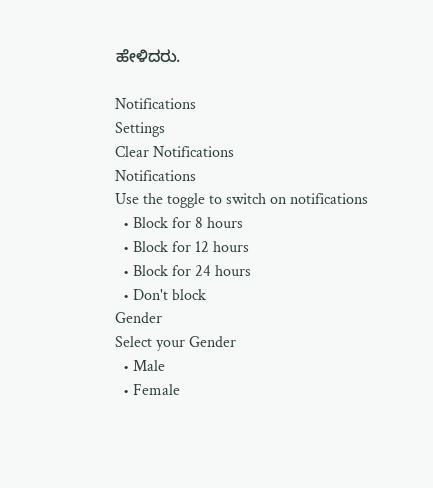ಹೇಳಿದರು.

Notifications
Settings
Clear Notifications
Notifications
Use the toggle to switch on notifications
  • Block for 8 hours
  • Block for 12 hours
  • Block for 24 hours
  • Don't block
Gender
Select your Gender
  • Male
  • Female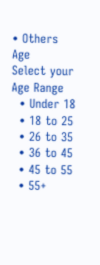• Others
Age
Select your Age Range
  • Under 18
  • 18 to 25
  • 26 to 35
  • 36 to 45
  • 45 to 55
  • 55+